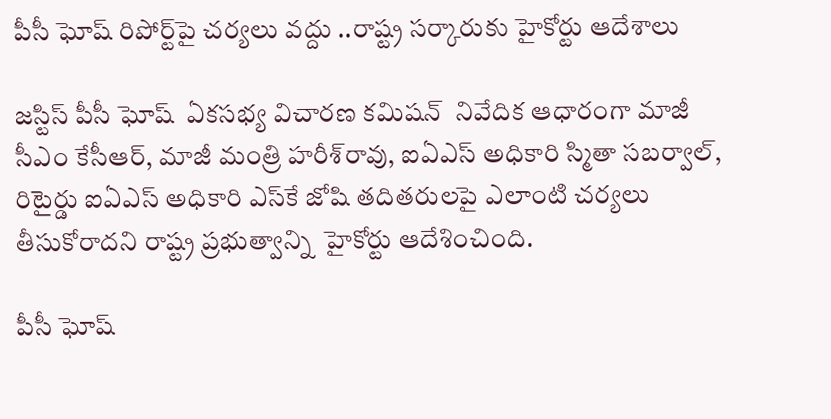పీసీ ఘోష్‌‌‌‌ రిపోర్ట్‌‌‌‌పై చర్యలు వద్దు ..రాష్ట్ర సర్కారుకు హైకోర్టు ఆదేశాలు

జస్టిస్‌‌ పీసీ ఘోష్‌‌  ఏకసభ్య విచారణ కమిషన్‌‌  నివేదిక ఆధారంగా మాజీ సీఎం కేసీఆర్, మాజీ మంత్రి హరీశ్‌‌రావు, ఐఏఎస్‌‌ అధికారి స్మితా సబర్వాల్, రిటైర్డు ఐఏఎస్‌‌ అధికారి ఎస్‌‌కే జోషి తదితరులపై ఎలాంటి చర్యలు తీసుకోరాదని రాష్ట్ర ప్రభుత్వాన్ని  హైకోర్టు ఆదేశించింది.

పీసీ ఘోష్‌‌‌‌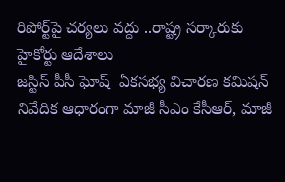రిపోర్ట్‌‌‌‌పై చర్యలు వద్దు ..రాష్ట్ర సర్కారుకు హైకోర్టు ఆదేశాలు
జస్టిస్‌‌ పీసీ ఘోష్‌‌  ఏకసభ్య విచారణ కమిషన్‌‌  నివేదిక ఆధారంగా మాజీ సీఎం కేసీఆర్, మాజీ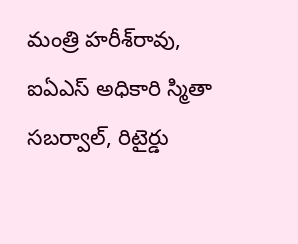మంత్రి హరీశ్‌‌రావు, ఐఏఎస్‌‌ అధికారి స్మితా సబర్వాల్, రిటైర్డు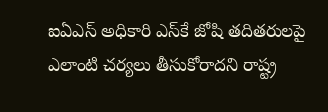ఐఏఎస్‌‌ అధికారి ఎస్‌‌కే జోషి తదితరులపై ఎలాంటి చర్యలు తీసుకోరాదని రాష్ట్ర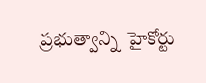ప్రభుత్వాన్ని  హైకోర్టు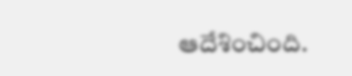ఆదేశించింది.